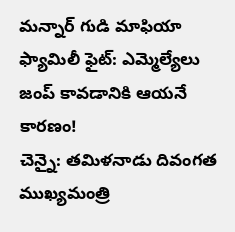మన్నార్ గుడి మాఫియా ఫ్యామిలీ ఫైట్: ఎమ్మెల్యేలు జంప్ కావడానికి ఆయనే కారణం!
చెన్నై: తమిళనాడు దివంగత ముఖ్యమంత్రి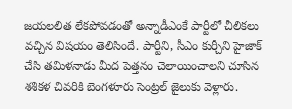జయలలిత లేకపోవడంతో అన్నాడీఎంకే పార్టీలో చీలికలు వచ్చిన విషయం తెలిసిందే. పార్టీని, సీఎం కుర్చీని హైజాక్ చేసి తమిళనాడు మీద పెత్తనం చెలాయించాలని చూసిన శశికళ చివరికి బెంగళూరు సెంట్రల్ జైలుకు వెళ్లారు.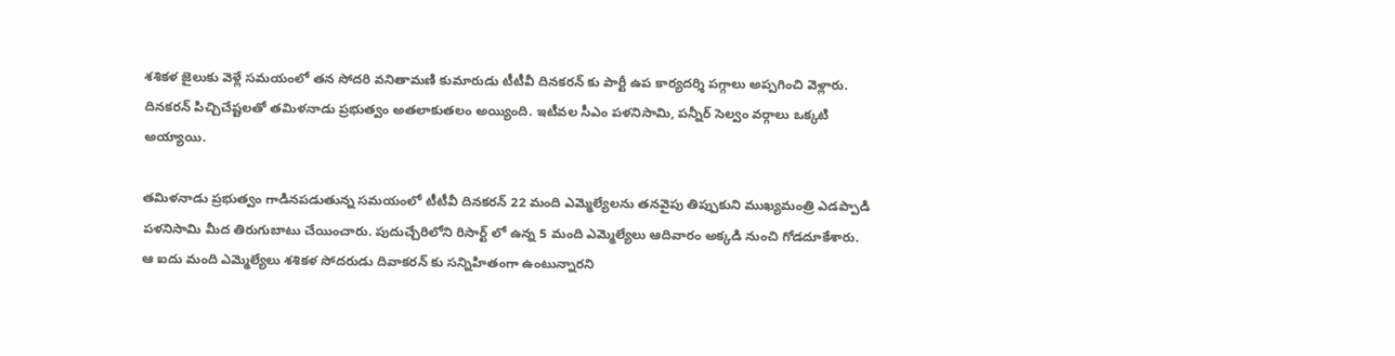శశికళ జైలుకు వెళ్లే సమయంలో తన సోదరి వనితామణి కుమారుడు టీటీవీ దినకరన్ కు పార్టీ ఉప కార్యదర్శి పగ్గాలు అప్పగించి వెళ్లారు. దినకరన్ పిచ్చిచేష్టలతో తమిళనాడు ప్రభుత్వం అతలాకుతలం అయ్యింది. ఇటీవల సీఎం పళనిసామి, పన్నీర్ సెల్వం వర్గాలు ఒక్కటి అయ్యాయి.

తమిళనాడు ప్రభుత్వం గాడినపడుతున్న సమయంలో టీటీవీ దినకరన్ 22 మంది ఎమ్మెల్యేలను తనవైపు తిప్పుకుని ముఖ్యమంత్రి ఎడప్పాడి పళనిసామి మీద తిరుగుబాటు చేయించారు. పుదుచ్చేరిలోని రిసార్ట్ లో ఉన్న 5 మంది ఎమ్మెల్యేలు ఆదివారం అక్కడి నుంచి గోడదూకేశారు.
ఆ ఐదు మంది ఎమ్మెల్యేలు శశికళ సోదరుడు దివాకరన్ కు సన్నిహితంగా ఉంటున్నారని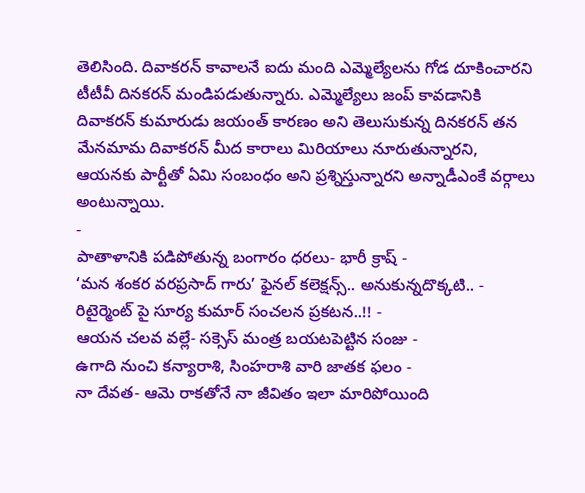తెలిసింది. దివాకరన్ కావాలనే ఐదు మంది ఎమ్మెల్యేలను గోడ దూకించారని టీటీవీ దినకరన్ మండిపడుతున్నారు. ఎమ్మెల్యేలు జంప్ కావడానికి దివాకరన్ కుమారుడు జయంత్ కారణం అని తెలుసుకున్న దినకరన్ తన మేనమామ దివాకరన్ మీద కారాలు మిరియాలు నూరుతున్నారని, ఆయనకు పార్టీతో ఏమి సంబంధం అని ప్రశ్నిస్తున్నారని అన్నాడీఎంకే వర్గాలు అంటున్నాయి.
-
పాతాళానికి పడిపోతున్న బంగారం ధరలు- భారీ క్రాష్ -
‘మన శంకర వరప్రసాద్ గారు’ ఫైనల్ కలెక్షన్స్.. అనుకున్నదొక్కటి.. -
రిటైర్మెంట్ పై సూర్య కుమార్ సంచలన ప్రకటన..!! -
ఆయన చలవ వల్లే- సక్సెస్ మంత్ర బయటపెట్టిన సంజు -
ఉగాది నుంచి కన్యారాశి, సింహరాశి వారి జాతక ఫలం -
నా దేవత- ఆమె రాకతోనే నా జీవితం ఇలా మారిపోయింది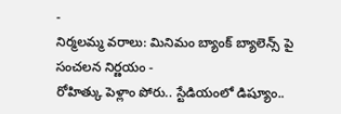-
నిర్మలమ్మ వరాలు: మినిమం బ్యాంక్ బ్యాలెన్స్ పై సంచలన నిర్ణయం -
రోహిత్కు పెళ్లాం పోరు.. స్టేడియంలో డిష్యూం..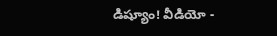డిష్యూం! వీడియో -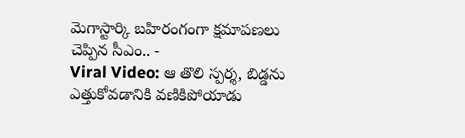మెగాస్టార్కి బహిరంగంగా క్షమాపణలు చెప్పిన సీఎం.. -
Viral Video: ఆ తొలి స్పర్శ, బిడ్డను ఎత్తుకోవడానికి వణికిపోయాడు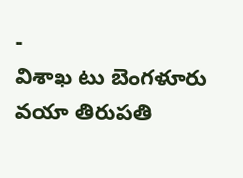-
విశాఖ టు బెంగళూరు వయా తిరుపతి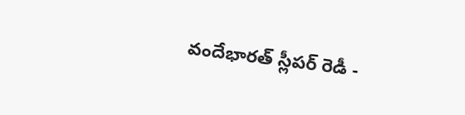వందేభారత్ స్లీపర్ రెడీ -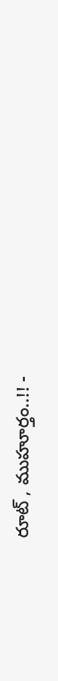రూట్ , ముహూర్తం..!! -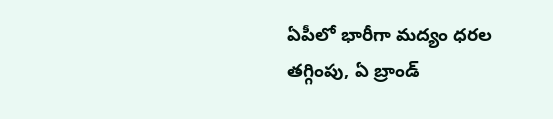ఏపీలో భారీగా మద్యం ధరల తగ్గింపు, ఏ బ్రాండ్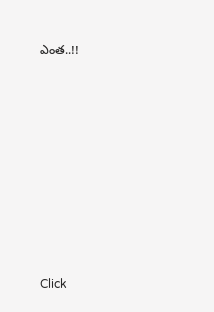ఎంత..!!












Click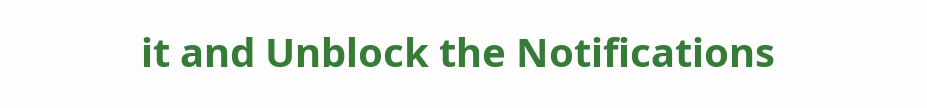it and Unblock the Notifications